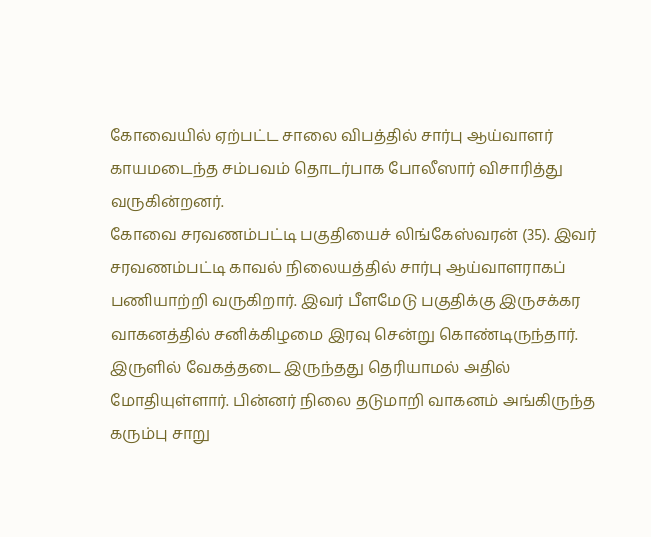கோவையில் ஏற்பட்ட சாலை விபத்தில் சார்பு ஆய்வாளர் காயமடைந்த சம்பவம் தொடர்பாக போலீஸார் விசாரித்து வருகின்றனர்.
கோவை சரவணம்பட்டி பகுதியைச் லிங்கேஸ்வரன் (35). இவர் சரவணம்பட்டி காவல் நிலையத்தில் சார்பு ஆய்வாளராகப் பணியாற்றி வருகிறார். இவர் பீளமேடு பகுதிக்கு இருசக்கர வாகனத்தில் சனிக்கிழமை இரவு சென்று கொண்டிருந்தார். இருளில் வேகத்தடை இருந்தது தெரியாமல் அதில் மோதியுள்ளார். பின்னர் நிலை தடுமாறி வாகனம் அங்கிருந்த கரும்பு சாறு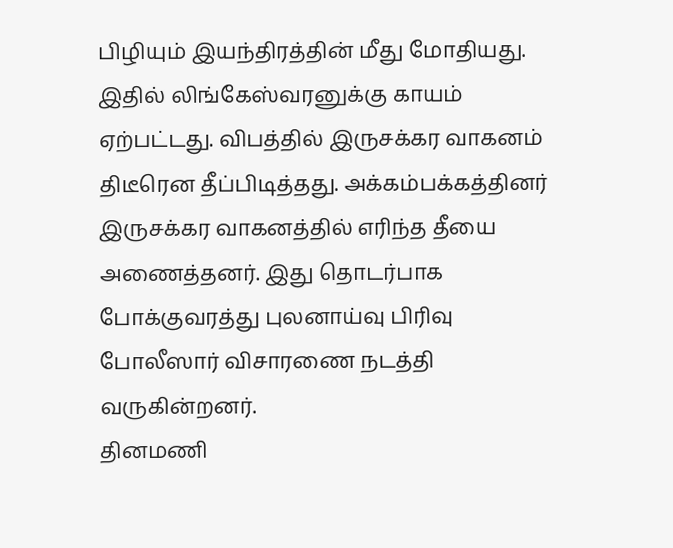பிழியும் இயந்திரத்தின் மீது மோதியது. இதில் லிங்கேஸ்வரனுக்கு காயம் ஏற்பட்டது. விபத்தில் இருசக்கர வாகனம் திடீரென தீப்பிடித்தது. அக்கம்பக்கத்தினர் இருசக்கர வாகனத்தில் எரிந்த தீயை அணைத்தனர். இது தொடர்பாக போக்குவரத்து புலனாய்வு பிரிவு போலீஸார் விசாரணை நடத்தி வருகின்றனர்.
தினமணி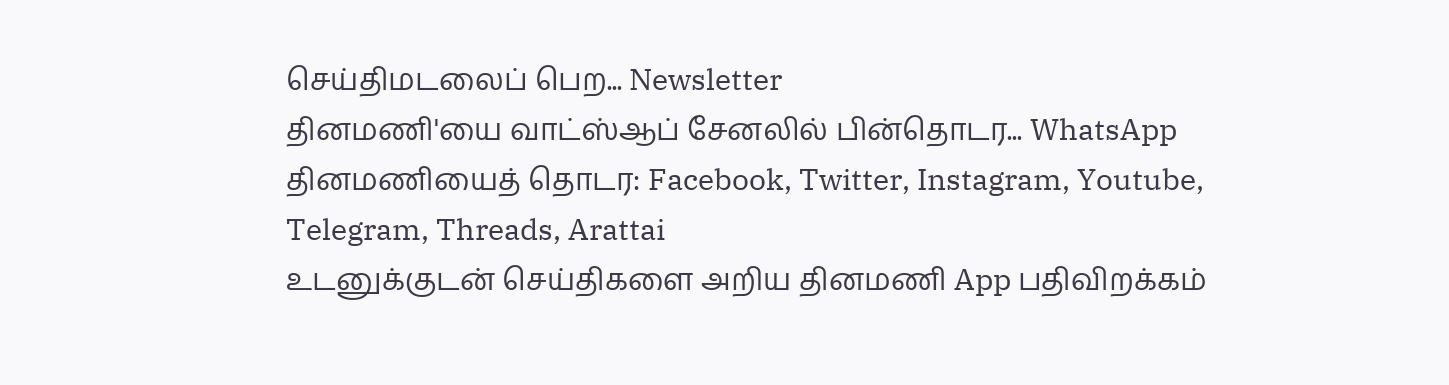செய்திமடலைப் பெற... Newsletter
தினமணி'யை வாட்ஸ்ஆப் சேனலில் பின்தொடர... WhatsApp
தினமணியைத் தொடர: Facebook, Twitter, Instagram, Youtube, Telegram, Threads, Arattai
உடனுக்குடன் செய்திகளை அறிய தினமணி App பதிவிறக்கம்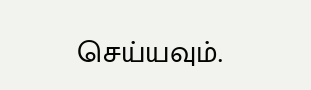செய்யவும்.